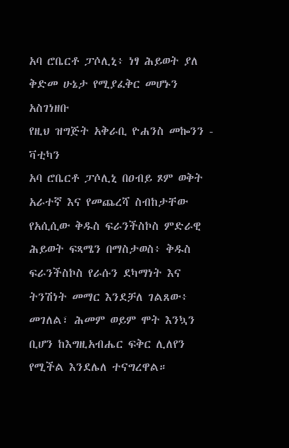አባ ሮቤርቶ ፓሶሊኒ፥ ነፃ ሕይወት ያለ ቅድመ ሁኔታ የሚያፈቅር መሆኑን አስገነዘቡ
የዚህ ዝግጅት አቅራቢ ዮሐንስ መኰንን - ቫቲካን
አባ ሮቤርቶ ፓሶሊኒ በዐብይ ጾም ወቅት አራተኛ እና የመጨረሻ ስብከታቸው የአሲሲው ቅዱስ ፍራንችስኮስ ምድራዊ ሕይወት ፍጻሜን በማስታወስ፥ ቅዱስ ፍራንችስኮስ የራሱን ደካማነት እና ትንሽነት መማር እንደቻለ ገልጸው፥ መገለል፣ ሕመም ወይም ሞት እንኳን ቢሆን ከእግዚአብሔር ፍቅር ሊለየን የሚችል እንደሌለ ተናግረዋል።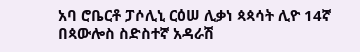አባ ሮቤርቶ ፓሶሊኒ ርዕሠ ሊቃነ ጳጳሳት ሊዮ 14ኛ በጳውሎስ ስድስተኛ አዳራሽ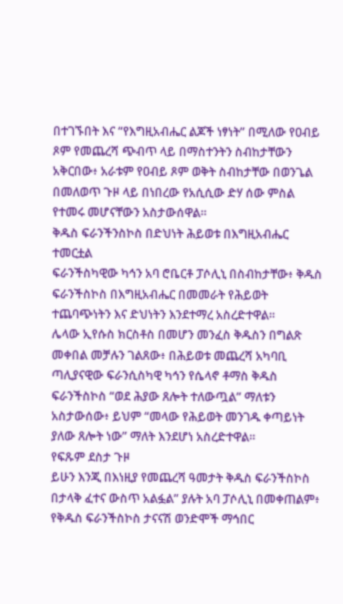በተገኙበት እና “የእግዚአብሔር ልጆች ነፃነት” በሚለው የዐብይ ጾም የመጨረሻ ጭብጥ ላይ በማስተንትን ስብከታቸውን አቅርበው፥ አራቱም የዐብይ ጾም ወቅት ስብከታቸው በወንጌል በመለወጥ ጉዞ ላይ በነበረው የአሲሲው ድሃ ሰው ምስል የተመሩ መሆናቸውን አስታውሰዋል።
ቅዱስ ፍራንችንስኮስ በድህነት ሕይወቱ በእግዚአብሔር ተመርቷል
ፍራንችስካዊው ካኅን አባ ሮቤርቶ ፓሶሊኒ በስብከታቸው፥ ቅዱስ ፍራንችስኮስ በእግዚአብሔር በመመራት የሕይወት ተጨባጭነትን እና ድህነትን እንደተማረ አስረድተዋል።
ሌላው ኢየሱስ ክርስቶስ በመሆን መንፈስ ቅዱስን በግልጽ መቀበል መቻሉን ገልጸው፥ በሕይወቱ መጨረሻ አካባቢ ጣሊያናዊው ፍራንሲስካዊ ካኅን የሴላኖ ቶማስ ቅዱስ ፍራንችስኮስ “ወደ ሕያው ጸሎት ተለውጧል” ማለቱን አስታውሰው፥ ይህም “መላው የሕይወት መንገዱ ቀጣይነት ያለው ጸሎት ነው” ማለት እንደሆነ አስረድተዋል።
የፍጹም ደስታ ጉዞ
ይሁን እንጂ በእነዚያ የመጨረሻ ዓመታት ቅዱስ ፍራንችስኮስ በታላቅ ፈተና ውስጥ አልፏል” ያሉት አባ ፓሶሊኒ በመቀጠልም፥ የቅዱስ ፍራንችስኮስ ታናናሽ ወንድሞች ማኅበር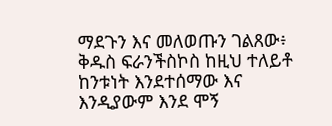ማደጉን እና መለወጡን ገልጸው፥ ቅዱስ ፍራንችስኮስ ከዚህ ተለይቶ ከንቱነት እንደተሰማው እና እንዲያውም እንደ ሞኝ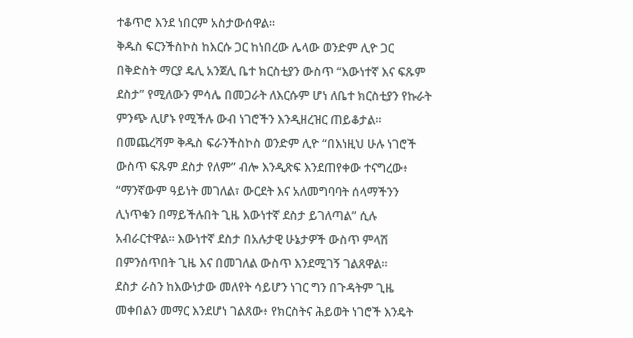ተቆጥሮ እንደ ነበርም አስታውሰዋል።
ቅዱስ ፍርንችስኮስ ከእርሱ ጋር ከነበረው ሌላው ወንድም ሊዮ ጋር በቅድስት ማርያ ዴሊ አንጀሊ ቤተ ክርስቲያን ውስጥ “እውነተኛ እና ፍጹም ደስታ” የሚለውን ምሳሌ በመጋራት ለእርሱም ሆነ ለቤተ ክርስቲያን የኩራት ምንጭ ሊሆኑ የሚችሉ ውብ ነገሮችን እንዲዘረዝር ጠይቆታል።
በመጨረሻም ቅዱስ ፍራንችስኮስ ወንድም ሊዮ “በእነዚህ ሁሉ ነገሮች ውስጥ ፍጹም ደስታ የለም” ብሎ እንዲጽፍ እንደጠየቀው ተናግረው፥ “ማንኛውም ዓይነት መገለል፣ ውርደት እና አለመግባባት ሰላማችንን ሊነጥቁን በማይችሉበት ጊዜ እውነተኛ ደስታ ይገለጣል” ሲሉ አብራርተዋል። እውነተኛ ደስታ በአሉታዊ ሁኔታዎች ውስጥ ምላሽ በምንሰጥበት ጊዜ እና በመገለል ውስጥ እንደሚገኝ ገልጸዋል።
ደስታ ራስን ከእውነታው መለየት ሳይሆን ነገር ግን በጉዳትም ጊዜ መቀበልን መማር እንደሆነ ገልጸው፥ የክርስትና ሕይወት ነገሮች እንዴት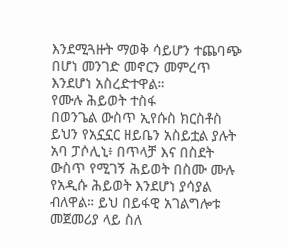እንደሚጓዙት ማወቅ ሳይሆን ተጨባጭ በሆነ መንገድ መኖርን መምረጥ እንደሆነ አስረድተዋል።
የሙሉ ሕይወት ተስፋ
በወንጌል ውስጥ ኢየሱስ ክርስቶስ ይህን የአኗኗር ዘይቤን አስይቷል ያሉት አባ ፓሶሊኒ፥ በጥላቻ እና በስደት ውስጥ የሚገኝ ሕይወት በስሙ ሙሉ የአዲሱ ሕይወት እንደሆነ ያሳያል ብለዋል። ይህ በይፋዊ አገልግሎቱ መጀመሪያ ላይ ስለ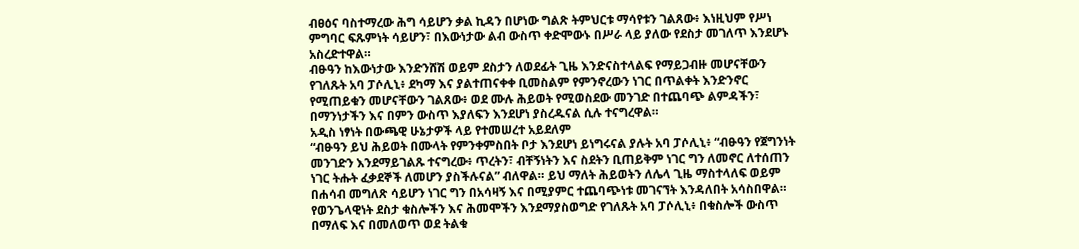ብፀዕና ባስተማረው ሕግ ሳይሆን ቃል ኪዳን በሆነው ግልጽ ትምህርቱ ማሳየቱን ገልጸው፥ እነዚህም የሥነ ምግባር ፍጹምነት ሳይሆን፣ በእውነታው ልብ ውስጥ ቀድሞውኑ በሥራ ላይ ያለው የደስታ መገለጥ እንደሆኑ አስረድተዋል።
ብፁዓን ከእውነታው እንድንሸሽ ወይም ደስታን ለወደፊት ጊዜ እንድናስተላልፍ የማይጋብዙ መሆናቸውን የገለጹት አባ ፓሶሊኒ፥ ደካማ እና ያልተጠናቀቀ ቢመስልም የምንኖረውን ነገር በጥልቀት እንድንኖር የሚጠይቁን መሆናቸውን ገልጸው፥ ወደ ሙሉ ሕይወት የሚወስደው መንገድ በተጨባጭ ልምዳችን፣ በማንነታችን እና በምን ውስጥ እያለፍን እንደሆነ ያስረዱናል ሲሉ ተናግረዋል።
አዲስ ነፃነት በውጫዊ ሁኔታዎች ላይ የተመሠረተ አይደለም
“ብፁዓን ይህ ሕይወት በሙላት የምንቀምስበት ቦታ እንደሆነ ይነግሩናል ያሉት አባ ፓሶሊኒ፥ “ብፁዓን የጀግንነት መንገድን እንደማይገልጹ ተናግረው፥ ጥረትን፣ ብቸኝነትን እና ስደትን ቢጠይቅም ነገር ግን ለመኖር ለተሰጠን ነገር ትሑት ፈቃደኞች ለመሆን ያስችሉናል” ብለዋል። ይህ ማለት ሕይወትን ለሌላ ጊዜ ማስተላለፍ ወይም በሐሳብ መግለጽ ሳይሆን ነገር ግን በአሳዛኝ እና በሚያምር ተጨባጭነቱ መገናኘት እንዳለበት አሳስበዋል።
የወንጌላዊነት ደስታ ቁስሎችን እና ሕመሞችን እንደማያስወግድ የገለጹት አባ ፓሶሊኒ፥ በቁስሎች ውስጥ በማለፍ እና በመለወጥ ወደ ትልቁ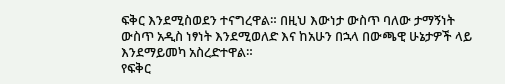ፍቅር እንደሚስወደን ተናግረዋል። በዚህ እውነታ ውስጥ ባለው ታማኝነት ውስጥ አዲስ ነፃነት እንደሚወለድ እና ከአሁን በኋላ በውጫዊ ሁኔታዎች ላይ እንደማይመካ አስረድተዋል።
የፍቅር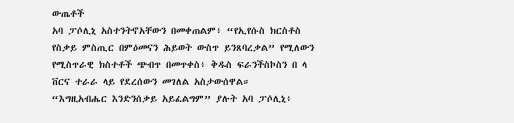ውጤቶች
አባ ፓሶሊኒ አስተንትኖአቸውን በመቀጠልም፥ “የኢየሱስ ክርስቶስ የስቃይ ምስጢር በምዕመናን ሕይወት ውስጥ ይንጸባረቃል” የሚለውን የሚስጥራዊ ክስተቶች ጭብጥ በመጥቀስ፥ ቅዱስ ፍራንችስኮስን በ ላ ቨርና ተራራ ላይ የደረሰውን መገለል አስታውሰዋል።
“እግዚአብሔር እንድንሰቃይ አይፈልግም” ያሉት አባ ፓሶሊኒ፥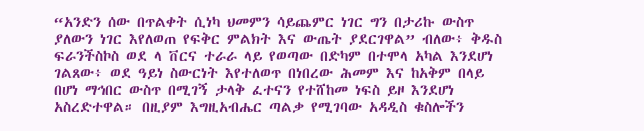“አንድን ሰው በጥልቀት ሲነካ ህመምን ሳይጨምር ነገር ግን በታሪኩ ውስጥ ያለውን ነገር እየለወጠ የፍቅር ምልክት እና ውጤት ያደርገዋል” ብለው፥ ቅዱስ ፍራንችስኮስ ወደ ላ ቨርና ተራራ ላይ የወጣው በድካም በተሞላ አካል እንደሆነ ገልጸው፥ ወደ ዓይነ ስውርነት እየተለወጥ በነበረው ሕመም እና ከአቅም በላይ በሆነ ማኅበር ውስጥ በሚገኝ ታላቅ ፈተናን የተሸከመ ነፍስ ይዞ እንደሆነ አስረድተዋል። በዚያም እግዚአብሔር ጣልቃ የሚገባው አዳዲስ ቁስሎችን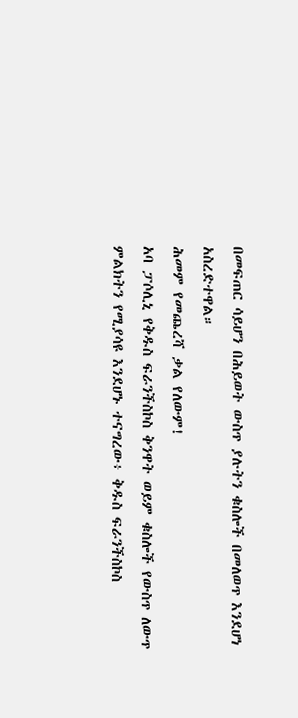በመፍጠር ሳይሆን በሕይወት ውስጥ ያሉትን ቁስሎች በመለወጥ እንደሆነ አስረድተዋል።
ሕመም የመጨረሻ ቃል የለውም!
አባ ፓሶሊኒ የቅዱስ ፍራንችስኮስ ቅንዋት ወይም ቁስሎች የውስጥ ለውጥ ምልክትን የሚያሳዩ እንደሆኑ ተናግረው፥ ቅዱስ ፍራንችስኮስ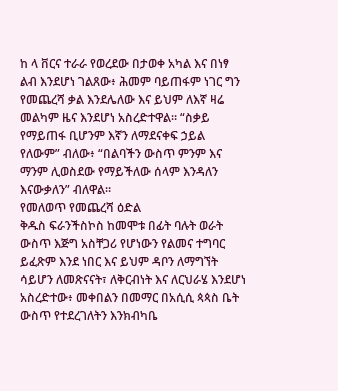ከ ላ ቨርና ተራራ የወረደው በታወቀ አካል እና በነፃ ልብ እንደሆነ ገልጸው፥ ሕመም ባይጠፋም ነገር ግን የመጨረሻ ቃል እንደሌለው እና ይህም ለእኛ ዛሬ መልካም ዜና እንደሆነ አስረድተዋል። “ስቃይ የማይጠፋ ቢሆንም እኛን ለማደናቀፍ ኃይል የለውም” ብለው፥ “በልባችን ውስጥ ምንም እና ማንም ሊወስደው የማይችለው ሰላም እንዳለን እናውቃለን” ብለዋል።
የመለወጥ የመጨረሻ ዕድል
ቅዱስ ፍራንችስኮስ ከመሞቱ በፊት ባሉት ወራት ውስጥ እጅግ አስቸጋሪ የሆነውን የልመና ተግባር ይፈጽም እንደ ነበር እና ይህም ዳቦን ለማግኘት ሳይሆን ለመጽናናት፣ ለቅርብነት እና ለርህራሄ እንደሆነ አስረድተው፥ መቀበልን በመማር በአሲሲ ጳጳስ ቤት ውስጥ የተደረገለትን እንክብካቤ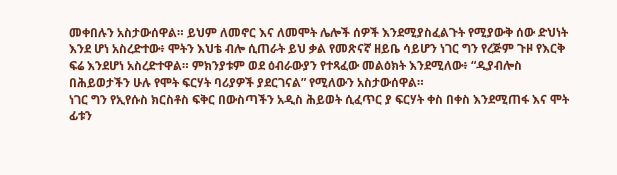መቀበሉን አስታውሰዋል። ይህም ለመኖር እና ለመሞት ሌሎች ሰዎች እንደሚያስፈልጉት የሚያውቅ ሰው ድህነት እንደ ሆነ አስረድተው፥ ሞትን እህቴ ብሎ ሲጠራት ይህ ቃል የመጽናኛ ዘይቤ ሳይሆን ነገር ግን የረጅም ጉዞ የእርቅ ፍሬ እንደሆነ አስረድተዋል። ምክንያቱም ወደ ዕብራውያን የተጻፈው መልዕክት እንደሚለው፥ “ዲያብሎስ በሕይወታችን ሁሉ የሞት ፍርሃት ባሪያዎች ያደርገናል” የሚለውን አስታውሰዋል።
ነገር ግን የኢየሱስ ክርስቶስ ፍቅር በውስጣችን አዲስ ሕይወት ሲፈጥር ያ ፍርሃት ቀስ በቀስ እንደሚጠፋ እና ሞት ፊቱን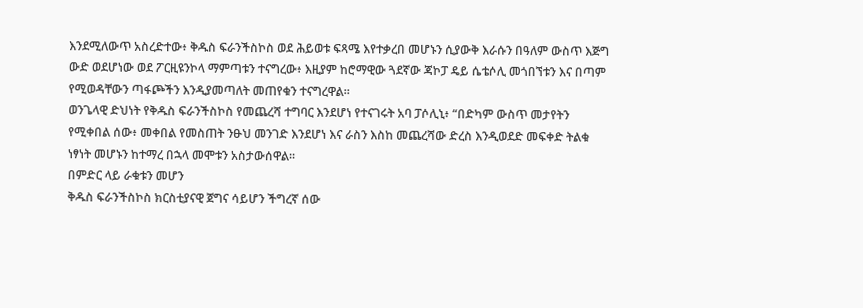እንደሚለውጥ አስረድተው፥ ቅዱስ ፍራንችስኮስ ወደ ሕይወቱ ፍጻሜ እየተቃረበ መሆኑን ሲያውቅ እራሱን በዓለም ውስጥ እጅግ ውድ ወደሆነው ወደ ፖርዚዩንኮላ ማምጣቱን ተናግረው፥ እዚያም ከሮማዊው ጓደኛው ጃኮፓ ዴይ ሴቴሶሊ መጎበኘቱን እና በጣም የሚወዳቸውን ጣፋጮችን እንዲያመጣለት መጠየቁን ተናግረዋል።
ወንጌላዊ ድህነት የቅዱስ ፍራንችስኮስ የመጨረሻ ተግባር እንደሆነ የተናገሩት አባ ፓሶሊኒ፥ “በድካም ውስጥ መታየትን የሚቀበል ሰው፥ መቀበል የመስጠት ንፁህ መንገድ እንደሆነ እና ራስን እስከ መጨረሻው ድረስ እንዲወደድ መፍቀድ ትልቁ ነፃነት መሆኑን ከተማረ በኋላ መሞቱን አስታውሰዋል።
በምድር ላይ ራቁቱን መሆን
ቅዱስ ፍራንችስኮስ ክርስቲያናዊ ጀግና ሳይሆን ችግረኛ ሰው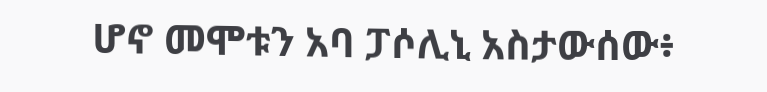ሆኖ መሞቱን አባ ፓሶሊኒ አስታውሰው፥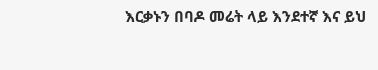እርቃኑን በባዶ መሬት ላይ እንደተኛ እና ይህ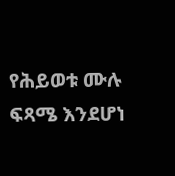የሕይወቱ ሙሉ ፍጻሜ እንደሆነ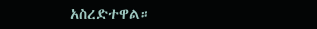አስረድተዋል።